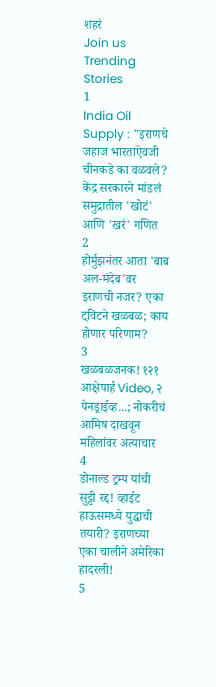शहरं
Join us
Trending Stories
1
India Oil Supply : "इराणचे जहाज भारताऐवजी चीनकडे का वळवले? केंद्र सरकारने मांडलं समुद्रातील 'खोटं' आणि 'खरं' गणित
2
होर्मुझनंतर आता 'बाब अल-मंदेब'वर इराणची नजर? एका ट्विटने खळबळ; काय होणार परिणाम?
3
खळबळजनक! १२१ आक्षेपार्ह Video, २ पेनड्राईव्ह...; नोकरीचं आमिष दाखवून महिलांवर अत्याचार
4
डोनाल्ड ट्रम्प यांची सुट्टी रद्द! व्हाईट हाऊसमध्ये युद्धाची तयारी? इराणच्या एका चालीने अमेरिका हादरली!
5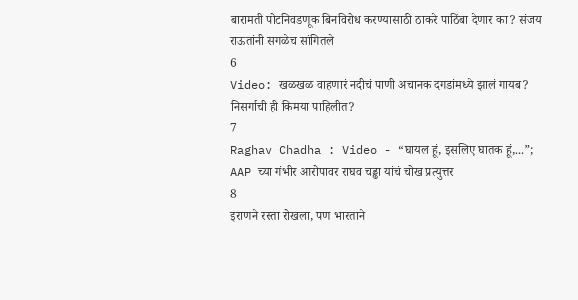बारामती पोटनिवडणूक बिनविरोध करण्यासाठी ठाकरे पाठिंबा देणार का? संजय राऊतांनी सगळेच सांगितले
6
Video: खळखळ वाहणारं नदीचं पाणी अचानक दगडांमध्ये झालं गायब? निसर्गाची ही किमया पाहिलीत?
7
Raghav Chadha : Video - “घायल हूं, इसलिए घातक हूं,...”; AAP च्या गंभीर आरोपावर राघव चड्ढा यांचं चोख प्रत्युत्तर
8
इराणने रस्ता रोखला, पण भारताने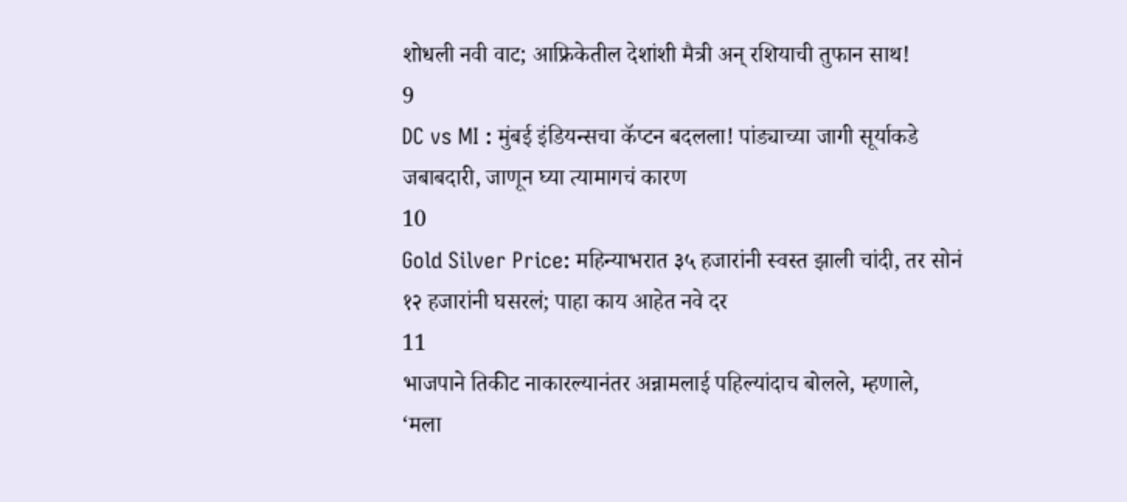शोधली नवी वाट; आफ्रिकेतील देशांशी मैत्री अन् रशियाची तुफान साथ!
9
DC vs MI : मुंबई इंडियन्सचा कॅप्टन बदलला! पांड्याच्या जागी सूर्याकडे जबाबदारी, जाणून घ्या त्यामागचं कारण
10
Gold Silver Price: महिन्याभरात ३५ हजारांनी स्वस्त झाली चांदी, तर सोनं १२ हजारांनी घसरलं; पाहा काय आहेत नवे दर
11
भाजपाने तिकीट नाकारल्यानंतर अन्नामलाई पहिल्यांदाच बोलले, म्हणाले, ‘मला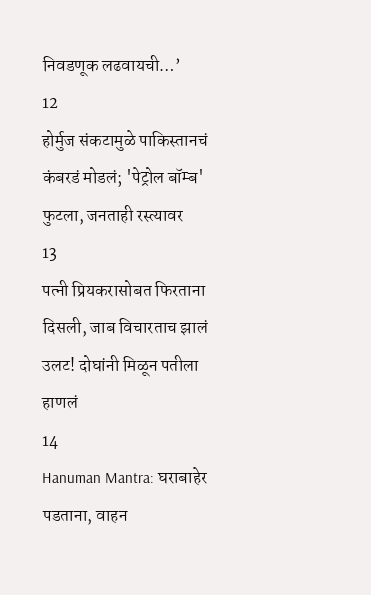निवडणूक लढवायची…’
12
होर्मुज संकटामुळे पाकिस्तानचं कंबरडं मोडलं; 'पेट्रोल बॉम्ब' फुटला, जनताही रस्त्यावर
13
पत्नी प्रियकरासोबत फिरताना दिसली, जाब विचारताच झालं उलट! दोघांनी मिळून पतीला हाणलं
14
Hanuman Mantra: घराबाहेर पडताना, वाहन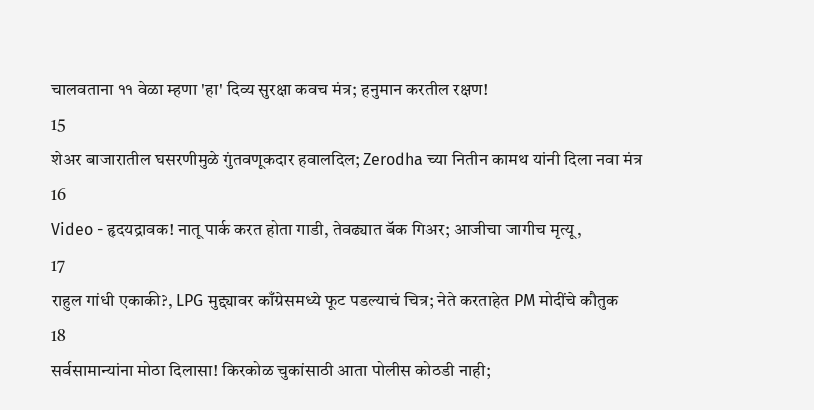चालवताना ११ वेळा म्हणा 'हा' दिव्य सुरक्षा कवच मंत्र; हनुमान करतील रक्षण!
15
शेअर बाजारातील घसरणीमुळे गुंतवणूकदार हवालदिल; Zerodha च्या नितीन कामथ यांनी दिला नवा मंत्र
16
Video - हृदयद्रावक! नातू पार्क करत होता गाडी, तेवढ्यात बॅक गिअर; आजीचा जागीच मृत्यू,
17
राहुल गांधी एकाकी?, LPG मुद्द्यावर काँग्रेसमध्ये फूट पडल्याचं चित्र; नेते करताहेत PM मोदींचे कौतुक
18
सर्वसामान्यांना मोठा दिलासा! किरकोळ चुकांसाठी आता पोलीस कोठडी नाही;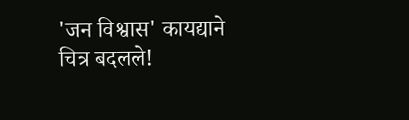'जन विश्वास' कायद्याने चित्र बदलले!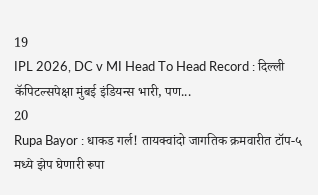19
IPL 2026, DC v MI Head To Head Record : दिल्ली कॅपिटल्सपेक्षा मुंबई इंडियन्स भारी, पण...
20
Rupa Bayor : धाकड गर्ल! तायक्वांदो जागतिक क्रमवारीत टॉप-५ मध्ये झेप घेणारी रूपा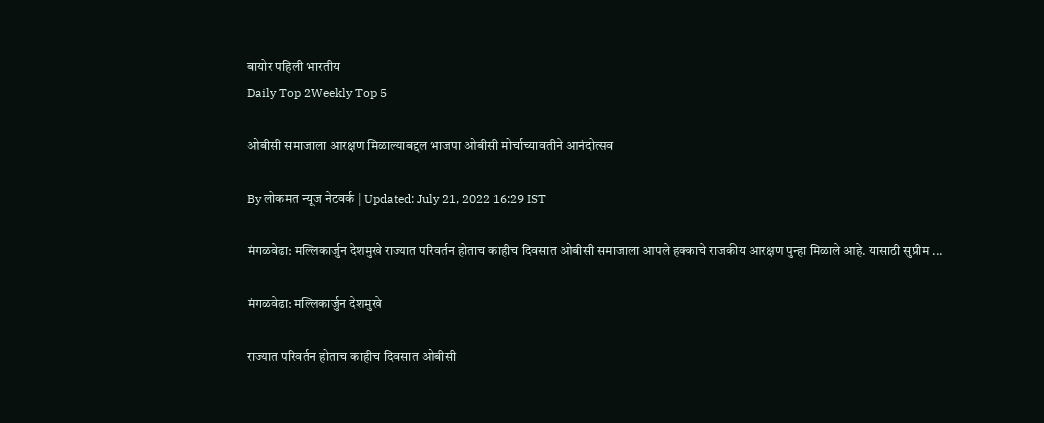बायोर पहिली भारतीय
Daily Top 2Weekly Top 5

ओबीसी समाजाला आरक्षण मिळाल्याबद्दल भाजपा ओबीसी मोर्चाच्यावतीने आनंदोत्सव

By लोकमत न्यूज नेटवर्क | Updated: July 21, 2022 16:29 IST

मंगळवेढा: मल्लिकार्जुन देशमुखे राज्यात परिवर्तन होताच काहीच दिवसात ओबीसी समाजाला आपले हक्काचे राजकीय आरक्षण पुन्हा मिळाले आहे. यासाठी सुप्रीम ...

मंगळवेढा: मल्लिकार्जुन देशमुखे

राज्यात परिवर्तन होताच काहीच दिवसात ओबीसी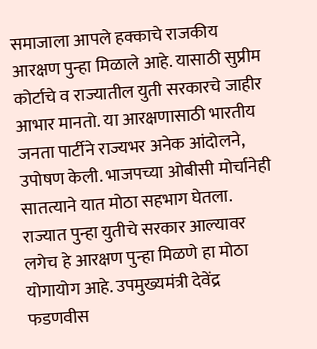समाजाला आपले हक्काचे राजकीय आरक्षण पुन्हा मिळाले आहे. यासाठी सुप्रीम कोर्टाचे व राज्यातील युती सरकारचे जाहीर आभार मानतो. या आरक्षणासाठी भारतीय जनता पार्टीने राज्यभर अनेक आंदोलने, उपोषण केली. भाजपच्या ओबीसी मोर्चानेही सातत्याने यात मोठा सहभाग घेतला. राज्यात पुन्हा युतीचे सरकार आल्यावर लगेच हे आरक्षण पुन्हा मिळणे हा मोठा योगायोग आहे. उपमुख्यमंत्री देवेंद्र फडणवीस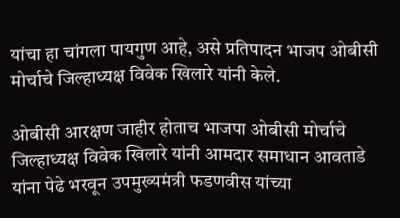यांचा हा चांगला पायगुण आहे, असे प्रतिपादन भाजप ओबीसी मोर्चाचे जिल्हाध्यक्ष विवेक खिलारे यांनी केले.

ओबीसी आरक्षण जाहीर होताच भाजपा ओबीसी मोर्चाचे जिल्हाध्यक्ष विवेक खिलारे यांनी आमदार समाधान आवताडे यांना पेढे भरवून उपमुख्यमंत्री फडणवीस यांच्या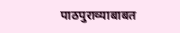पाठपुराव्याबाबत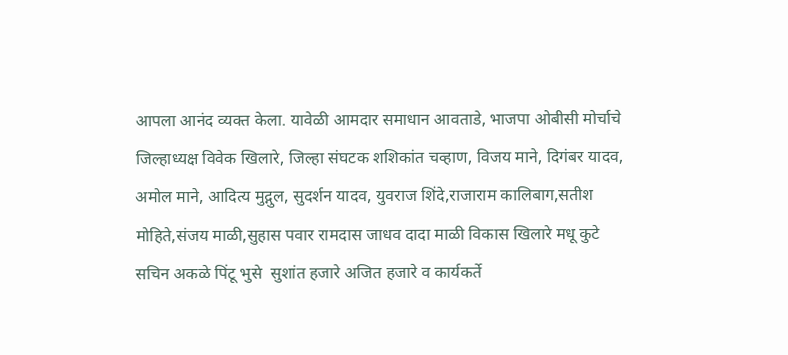आपला आनंद व्यक्त केला. यावेळी आमदार समाधान आवताडे, भाजपा ओबीसी मोर्चाचे जिल्हाध्यक्ष विवेक खिलारे, जिल्हा संघटक शशिकांत चव्हाण, विजय माने, दिगंबर यादव, अमोल माने, आदित्य मुद्गुल, सुदर्शन यादव, युवराज शिंदे,राजाराम कालिबाग,सतीश मोहिते,संजय माळी,सुहास पवार रामदास जाधव दादा माळी विकास खिलारे मधू कुटे सचिन अकळे पिंटू भुसे  सुशांत हजारे अजित हजारे व कार्यकर्ते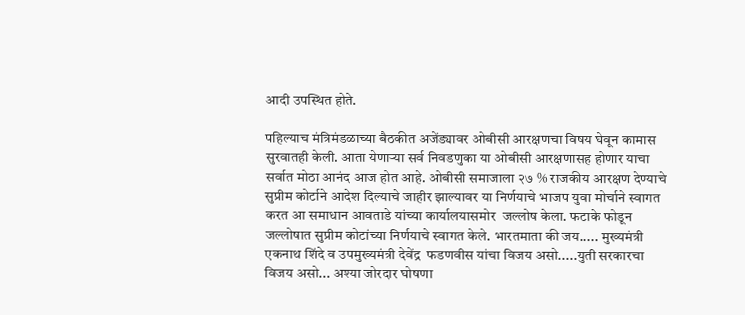आदी उपस्थित होते.

पहिल्याच मंत्रिमंडळाच्या बैठकीत अजेंड्यावर ओबीसी आरक्षणचा विषय घेवून कामास सुरवातही केली. आता येणाऱ्या सर्व निवडणुका या ओबीसी आरक्षणासह होणार याचा सर्वात मोठा आनंद आज होत आहे. ओबीसी समाजाला २७ % राजकीय आरक्षण देण्याचे सुप्रीम कोर्टाने आदेश दिल्याचे जाहीर झाल्यावर या निर्णयाचे भाजप युवा मोर्चाने स्वागत करत आ समाधान आवताडे यांच्या कार्यालयासमोर  जल्लोष केला. फटाके फोडून जल्लोषात सुप्रीम कोटांच्या निर्णयाचे स्वागत केले. भारतमाता की जय..... मुख्यमंत्री एकनाथ शिंदे व उपमुख्यमंत्री देवेंद्र  फडणवीस यांचा विजय असो.....युती सरकारचा विजय असो... अश्या जोरदार घोषणा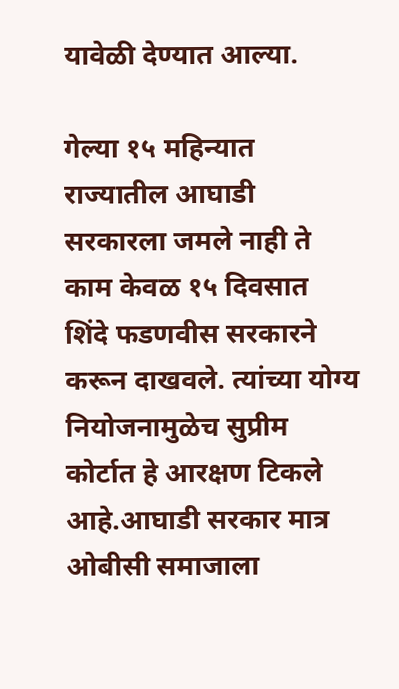यावेळी देण्यात आल्या.

गेल्या १५ महिन्यात राज्यातील आघाडी सरकारला जमले नाही ते काम केवळ १५ दिवसात शिंदे फडणवीस सरकारने करून दाखवले. त्यांच्या योग्य नियोजनामुळेच सुप्रीम कोर्टात हे आरक्षण टिकले आहे.आघाडी सरकार मात्र ओबीसी समाजाला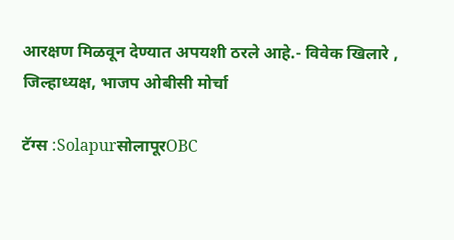आरक्षण मिळवून देण्यात अपयशी ठरले आहे.- विवेक खिलारे , जिल्हाध्यक्ष, भाजप ओबीसी मोर्चा

टॅग्स :SolapurसोलापूरOBC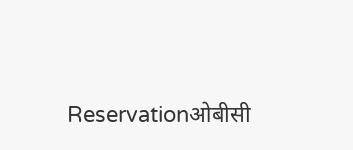Reservationओबीसी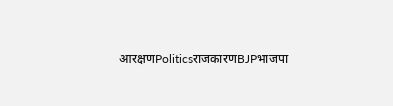आरक्षणPoliticsराजकारणBJPभाजपा